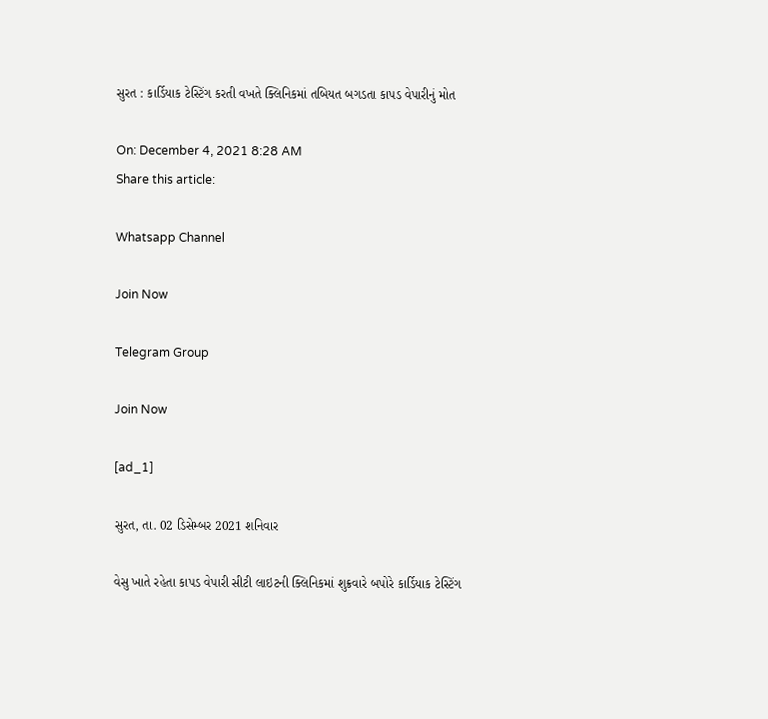સુરત : કાર્ડિયાક ટેસ્ટિંગ કરતી વખતે ક્લિનિકમાં તબિયત બગડતા કાપડ વેપારીનું મોત

On: December 4, 2021 8:28 AM
Share this article:

Whatsapp Channel

Join Now

Telegram Group

Join Now

[ad_1]

સુરત, તા. 02 ડિસેમ્બર 2021 શનિવાર

વેસુ ખાતે રહેતા કાપડ વેપારી સીટી લાઇટની ક્લિનિકમાં શુક્રવારે બપોરે કાર્ડિયાક ટેસ્ટિંગ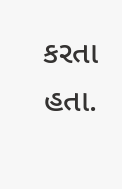કરતા હતા.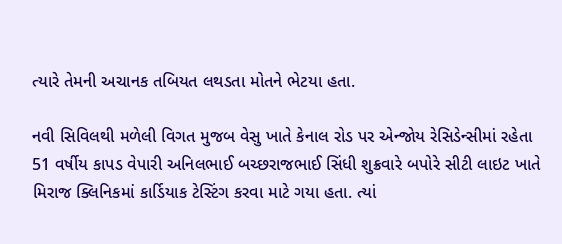ત્યારે તેમની અચાનક તબિયત લથડતા મોતને ભેટયા હતા.

નવી સિવિલથી મળેલી વિગત મુજબ વેસુ ખાતે કેનાલ રોડ પર એન્જોય રેસિડેન્સીમાં રહેતા 51 વર્ષીય કાપડ વેપારી અનિલભાઈ બચ્છરાજભાઈ સિંધી શુક્રવારે બપોરે સીટી લાઇટ ખાતે મિરાજ ક્લિનિકમાં કાર્ડિયાક ટેસ્ટિંગ કરવા માટે ગયા હતા. ત્યાં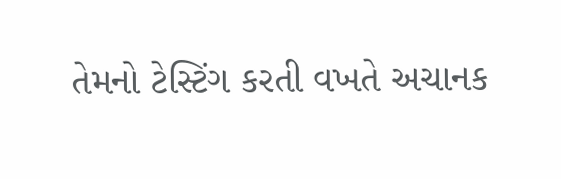તેમનો ટેસ્ટિંગ કરતી વખતે અચાનક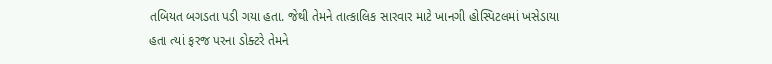તબિયત બગડતા પડી ગયા હતા. જેથી તેમને તાત્કાલિક સારવાર માટે ખાનગી હોસ્પિટલમાં ખસેડાયા હતા ત્યાં ફરજ પરના ડોક્ટરે તેમને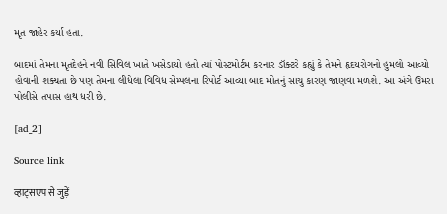મૃત જાહેર કર્યા હતા.

બાદમાં તેમના મૃતદેહને નવી સિવિલ ખાતે ખસેડાયો હતો ત્યાં પોસ્ટમોર્ટમ કરનાર ડૉક્ટરે કહ્યું કે તેમને હૃદયરોગનો હુમલો આવ્યો હોવાની શક્યતા છે પણ તેમના લીધેલા વિવિધ સેમ્પલના રિપોર્ટ આવ્યા બાદ મોતનું સાચુ કારણ જાણવા મળશે. આ અંગે ઉમરા પોલીસે તપાસ હાથ ધરી છે.

[ad_2]

Source link

व्हाट्सएप से जुड़ें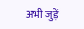अभी जुड़ें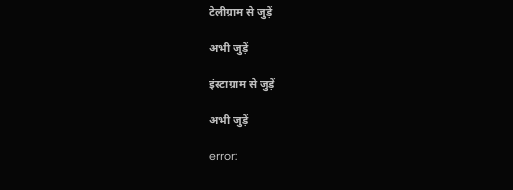टेलीग्राम से जुड़ें

अभी जुड़ें

इंस्टाग्राम से जुड़ें

अभी जुड़ें

error: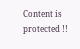Content is protected !!